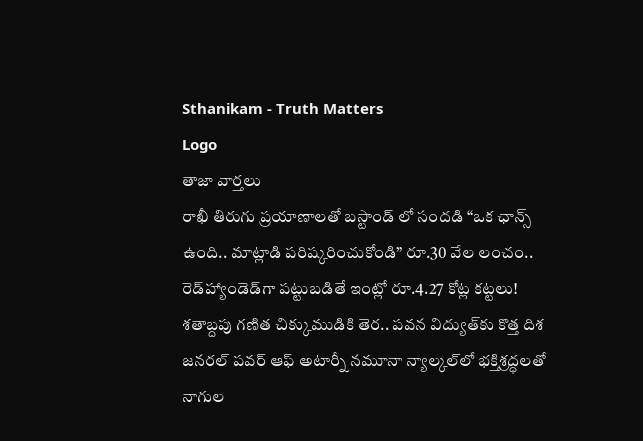Sthanikam - Truth Matters
Logo
తాజా వార్తలు
రాఖీ తిరుగు ప్రయాణాలతో బస్టాండ్ లో సందడి “ఒక ఛాన్స్‌ ఉంది.. మాట్లాడి పరిష్కరించుకోండి” రూ.30 వేల లంచం.. రెడ్‌హ్యాండెడ్‌గా పట్టుబడితే ఇంట్లో రూ.4.27 కోట్ల కట్టలు! శతాబ్దపు గణిత చిక్కుముడికి తెర.. పవన విద్యుత్‌కు కొత్త దిశ జనరల్ పవర్ ఆఫ్ అటార్నీ నమూనా న్యాల్కల్‌లో భక్తిశ్రద్ధలతో నాగుల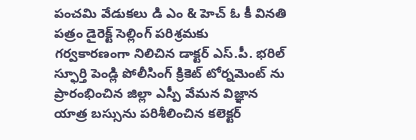పంచమి వేడుకలు డి ఎం & హెచ్ ఓ కీ వినతి పత్రం డైరెక్ట్ సెల్లింగ్ పరిశ్రమకు గర్వకారణంగా నిలిచిన డాక్టర్ ఎస్.పీ. భరిల్ స్ఫూర్తి పెండ్లి పోలీసింగ్ క్రికెట్ టోర్నమెంట్ ను ప్రారంభించిన జిల్లా ఎస్పీ వేమన విజ్ఞాన యాత్ర బస్సును పరిశీలించిన కలెక్టర్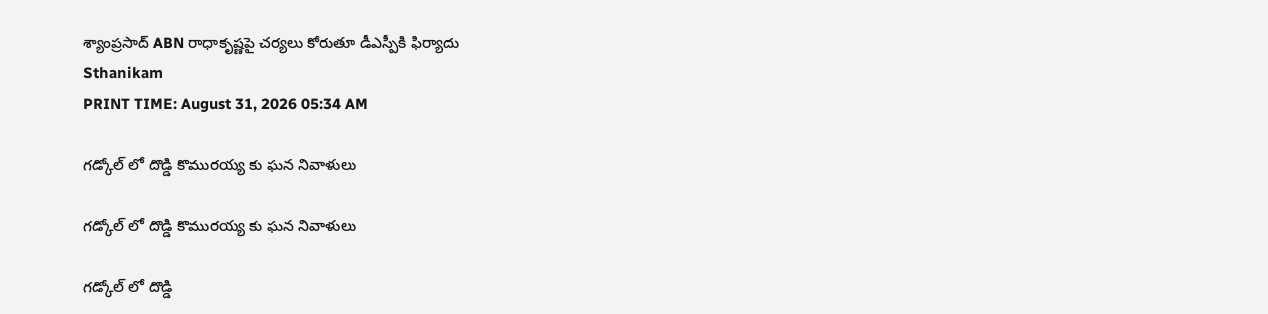శ్యాంప్రసాద్ ABN రాధాకృష్ణపై చర్యలు కోరుతూ డీఎస్పీకి ఫిర్యాదు
Sthanikam
PRINT TIME: August 31, 2026 05:34 AM

గడ్కోల్ లో దొడ్డి కొమురయ్య కు ఘన నివాళులు

గడ్కోల్ లో దొడ్డి కొమురయ్య కు ఘన నివాళులు

గడ్కోల్ లో దొడ్డి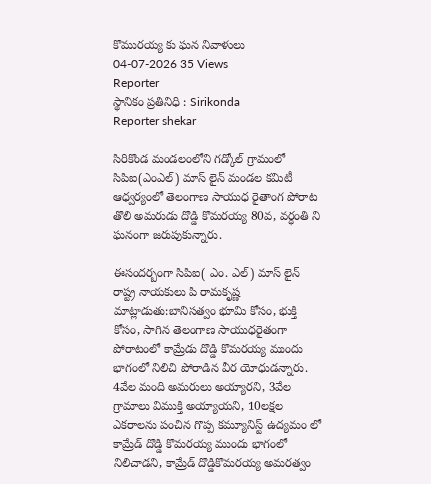కొమురయ్య కు ఘన నివాళులు
04-07-2026 35 Views
Reporter
స్థానికం ప్రతినిధి : Sirikonda
Reporter shekar

సిరికొండ మండలంలోని గడ్కోల్ గ్రామంలో సిపిఐ(ఎంఎల్) మాస్ లైన్ మండల కమిటీ ఆధ్వర్యంలో తెలంగాణ సాయుధ రైతాంగ పోరాట తొలి అమరుడు దొడ్డి కొమరయ్య 80వ, వర్ధంతి ని ఘనంగా జరుపుకున్నారు.

ఈసందర్బంగా సిపిఐ( ఎం. ఎల్) మాస్ లైన్ రాష్ట్ర నాయకులు పి రామకృష్ణ మాట్లాడుతు:బానిసత్వం భూమి కోసం, భుక్తి కోసం, సాగిన తెలంగాణ సాయుధరైతంగా పోరాటంలో కామ్రేడు దొడ్డి కొమరయ్య ముందు భాగంలో నిలిచి పోరాడిన వీర యోధుడన్నారు. 4వేల మంది అమరులు అయ్యారని, 3వేల గ్రామాలు విముక్తి అయ్యాయని, 10లక్షల ఎకరాలను పంచిన గొప్ప కమ్యూనిస్ట్ ఉద్యమం లో కామ్రేడ్ దొడ్డి కొమరయ్య ముందు భాగంలో నిలిచాడని, కామ్రేడ్ దొడ్డికొమరయ్య అమరత్వం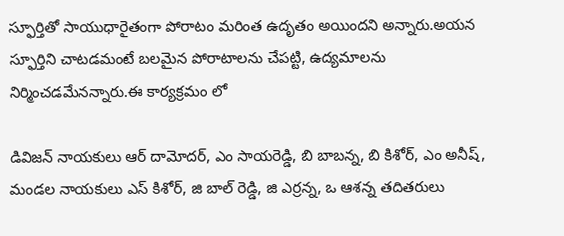స్ఫూర్తితో సాయుధారైతంగా పోరాటం మరింత ఉదృతం అయిందని అన్నారు.అయన స్ఫూర్తిని చాటడమంటే బలమైన పోరాటాలను చేపట్టి, ఉద్యమాలను నిర్మించడమేనన్నారు.ఈ కార్యక్రమం లో

డివిజన్ నాయకులు ఆర్ దామోదర్, ఎం సాయరెడ్డి, బి బాబన్న, బి కిశోర్, ఎం అనీష్, మండల నాయకులు ఎస్ కిశోర్, జి బాల్ రెడ్డి, జి ఎర్రన్న, ఒ ఆశన్న తదితరులు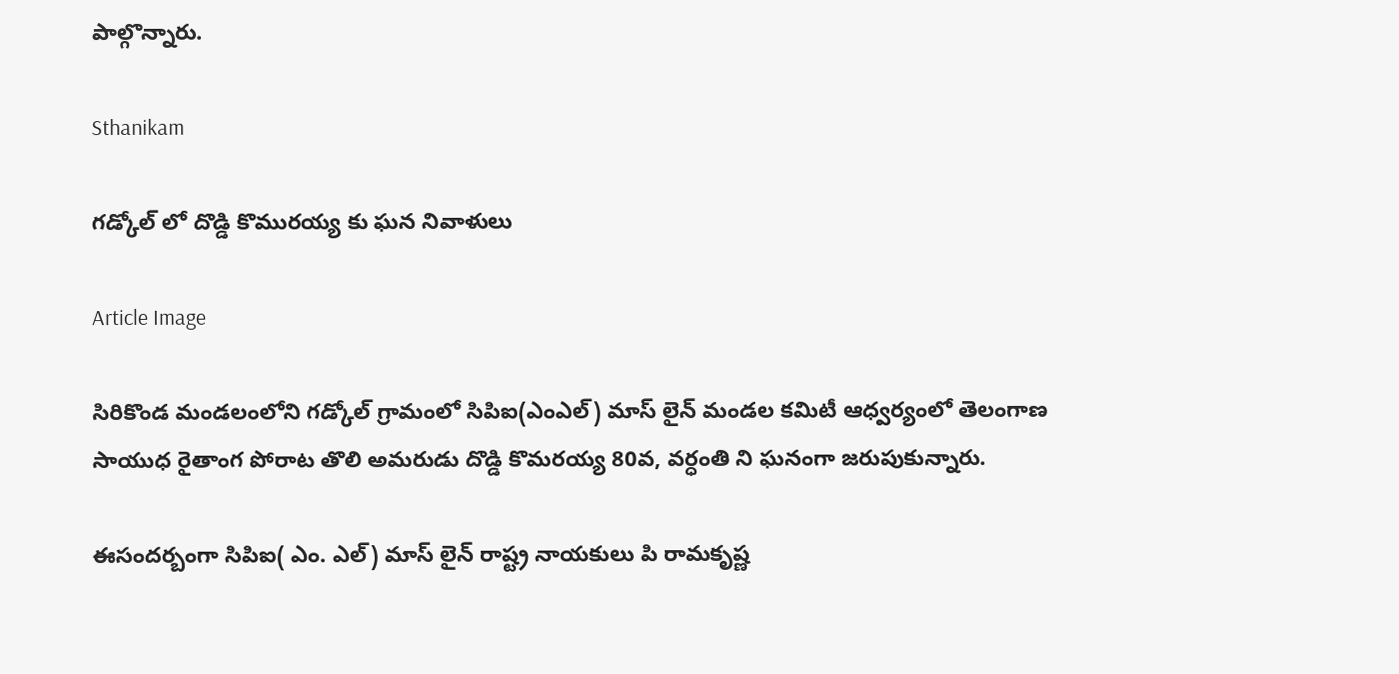పాల్గొన్నారు.

Sthanikam

గడ్కోల్ లో దొడ్డి కొమురయ్య కు ఘన నివాళులు

Article Image

సిరికొండ మండలంలోని గడ్కోల్ గ్రామంలో సిపిఐ(ఎంఎల్) మాస్ లైన్ మండల కమిటీ ఆధ్వర్యంలో తెలంగాణ సాయుధ రైతాంగ పోరాట తొలి అమరుడు దొడ్డి కొమరయ్య 80వ, వర్ధంతి ని ఘనంగా జరుపుకున్నారు.

ఈసందర్బంగా సిపిఐ( ఎం. ఎల్) మాస్ లైన్ రాష్ట్ర నాయకులు పి రామకృష్ణ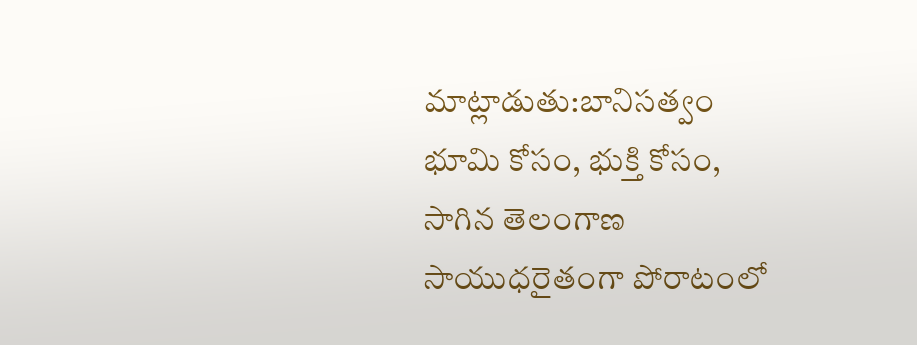మాట్లాడుతు:బానిసత్వం భూమి కోసం, భుక్తి కోసం, సాగిన తెలంగాణ సాయుధరైతంగా పోరాటంలో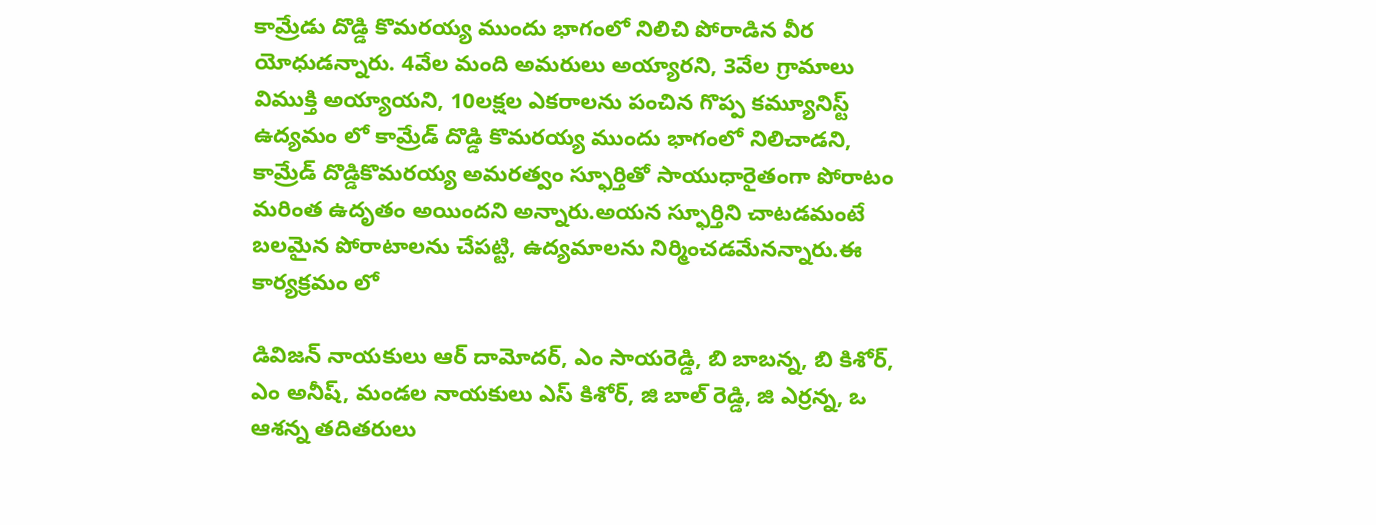కామ్రేడు దొడ్డి కొమరయ్య ముందు భాగంలో నిలిచి పోరాడిన వీర యోధుడన్నారు. 4వేల మంది అమరులు అయ్యారని, 3వేల గ్రామాలు విముక్తి అయ్యాయని, 10లక్షల ఎకరాలను పంచిన గొప్ప కమ్యూనిస్ట్ ఉద్యమం లో కామ్రేడ్ దొడ్డి కొమరయ్య ముందు భాగంలో నిలిచాడని, కామ్రేడ్ దొడ్డికొమరయ్య అమరత్వం స్ఫూర్తితో సాయుధారైతంగా పోరాటం మరింత ఉదృతం అయిందని అన్నారు.అయన స్ఫూర్తిని చాటడమంటే బలమైన పోరాటాలను చేపట్టి, ఉద్యమాలను నిర్మించడమేనన్నారు.ఈ కార్యక్రమం లో

డివిజన్ నాయకులు ఆర్ దామోదర్, ఎం సాయరెడ్డి, బి బాబన్న, బి కిశోర్, ఎం అనీష్, మండల నాయకులు ఎస్ కిశోర్, జి బాల్ రెడ్డి, జి ఎర్రన్న, ఒ ఆశన్న తదితరులు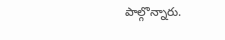పాల్గొన్నారు.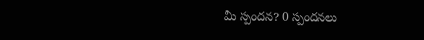మీ స్పందన? 0 స్పందనలు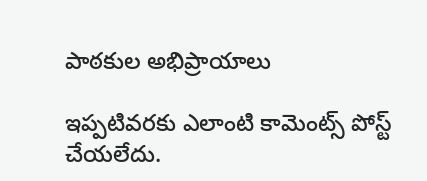పాఠకుల అభిప్రాయాలు

ఇప్పటివరకు ఎలాంటి కామెంట్స్ పోస్ట్ చేయలేదు.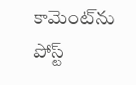కామెంట్‌ను పోస్ట్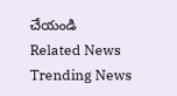చేయండి
Related News
Trending News